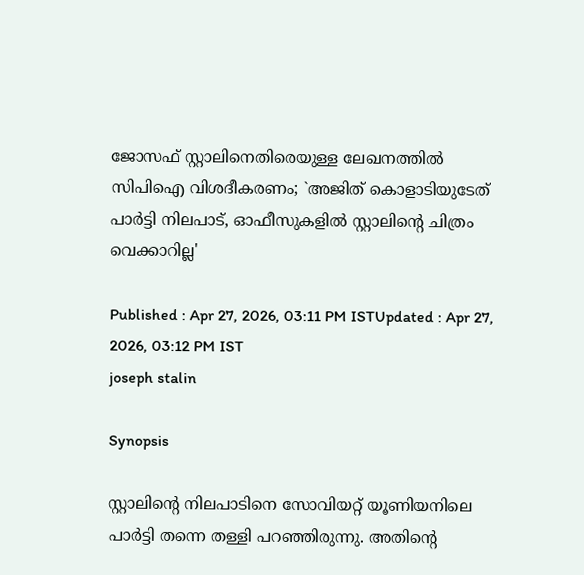ജോസഫ് സ്റ്റാലിനെതിരെയുള്ള ലേഖനത്തിൽ സിപിഐ വിശദീകരണം; `അജിത് കൊളാടിയുടേത് പാർട്ടി നിലപാട്, ഓഫീസുകളിൽ സ്റ്റാലിൻ്റെ ചിത്രം വെക്കാറില്ല'

Published : Apr 27, 2026, 03:11 PM ISTUpdated : Apr 27, 2026, 03:12 PM IST
joseph stalin

Synopsis

സ്റ്റാലിന്റെ നിലപാടിനെ സോവിയറ്റ് യൂണിയനിലെ പാർട്ടി തന്നെ തള്ളി പറഞ്ഞിരുന്നു. അതിന്റെ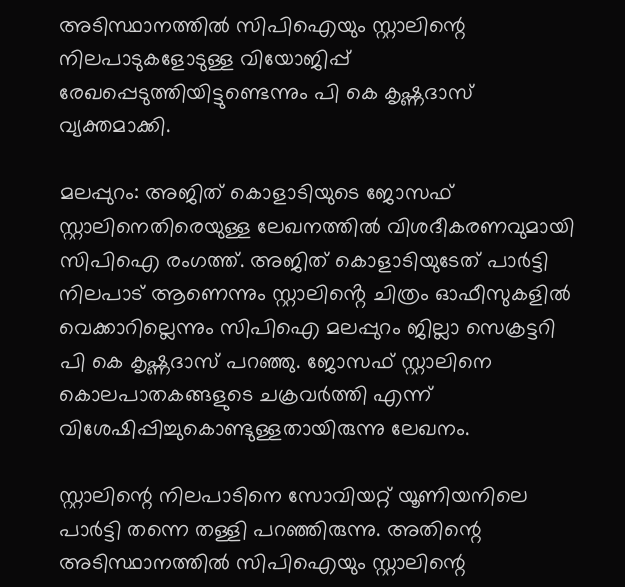അടിസ്ഥാനത്തിൽ സിപിഐയും സ്റ്റാലിന്റെ നിലപാടുകളോടുള്ള വിയോജിപ്പ് രേഖപ്പെടുത്തിയിട്ടുണ്ടെന്നും പി കെ കൃഷ്ണദാസ് വ്യക്തമാക്കി.

മലപ്പുറം: അജിത് കൊളാടിയുടെ ജോസഫ് സ്റ്റാലിനെതിരെയുള്ള ലേഖനത്തിൽ വിശദീകരണവുമായി സിപിഐ രംഗത്ത്. അജിത് കൊളാടിയുടേത് പാർട്ടി നിലപാട് ആണെന്നും സ്റ്റാലിൻ്റെ ചിത്രം ഓഫീസുകളിൽ വെക്കാറില്ലെന്നും സിപിഐ മലപ്പുറം ജില്ലാ സെക്രട്ടറി പി കെ കൃഷ്ണദാസ് പറഞ്ഞു. ജോസഫ് സ്റ്റാലിനെ കൊലപാതകങ്ങളുടെ ചക്രവർത്തി എന്ന് വിശേഷിപ്പിച്ചുകൊണ്ടുള്ളതായിരുന്നു ലേഖനം.

സ്റ്റാലിന്റെ നിലപാടിനെ സോവിയറ്റ് യൂണിയനിലെ പാർട്ടി തന്നെ തള്ളി പറഞ്ഞിരുന്നു. അതിന്റെ അടിസ്ഥാനത്തിൽ സിപിഐയും സ്റ്റാലിന്റെ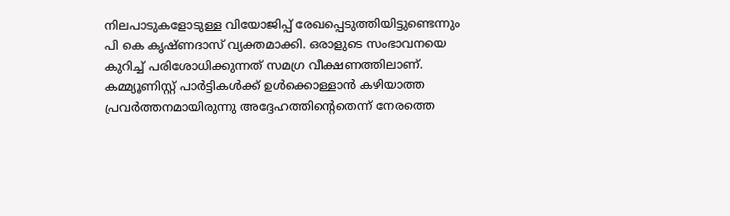നിലപാടുകളോടുള്ള വിയോജിപ്പ് രേഖപ്പെടുത്തിയിട്ടുണ്ടെന്നും പി കെ കൃഷ്ണദാസ് വ്യക്തമാക്കി. ഒരാളുടെ സംഭാവനയെ കുറിച്ച് പരിശോധിക്കുന്നത് സമഗ്ര വീക്ഷണത്തിലാണ്. കമ്മ്യൂണിസ്റ്റ് പാർട്ടികൾക്ക് ഉൾക്കൊള്ളാൻ കഴിയാത്ത പ്രവർത്തനമായിരുന്നു അദ്ദേഹത്തിന്റെതെന്ന് നേരത്തെ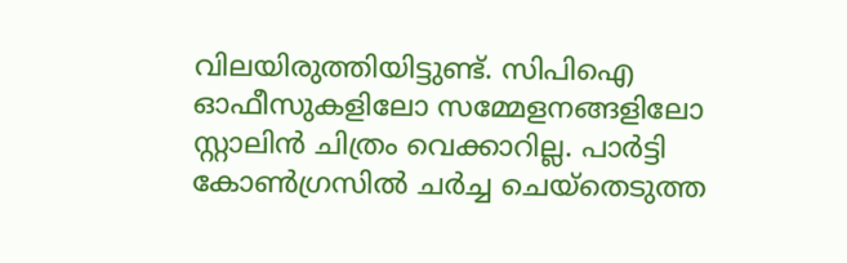വിലയിരുത്തിയിട്ടുണ്ട്. സിപിഐ ഓഫീസുകളിലോ സമ്മേളനങ്ങളിലോ സ്റ്റാലിൻ ചിത്രം വെക്കാറില്ല. പാർട്ടി കോൺഗ്രസിൽ ചർച്ച ചെയ്തെടുത്ത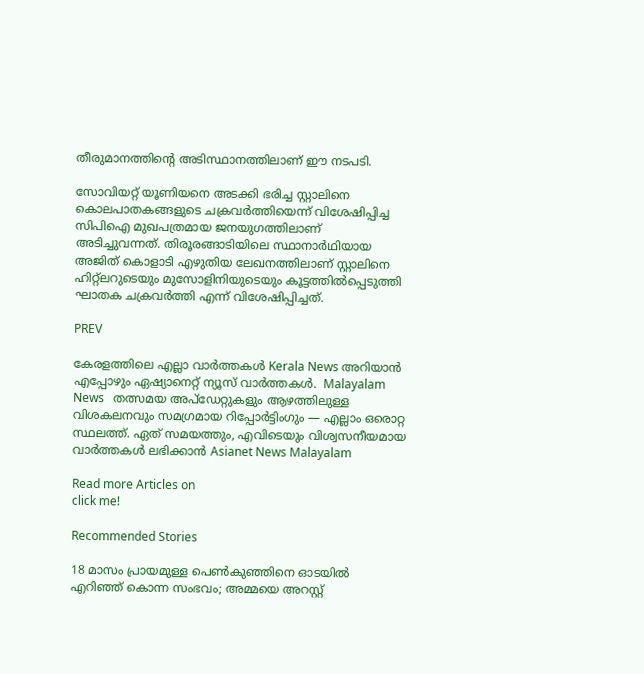തീരുമാനത്തിന്റെ അടിസ്ഥാനത്തിലാണ് ഈ നടപടി.

സോവിയറ്റ് യൂണിയനെ അടക്കി ഭരിച്ച സ്റ്റാലിനെ കൊലപാതകങ്ങളുടെ ചക്രവർത്തിയെന്ന് വിശേഷിപ്പിച്ച സിപിഐ മുഖപത്രമായ ജനയുഗത്തിലാണ് അടിച്ചുവന്നത്. തിരൂരങ്ങാടിയിലെ സ്ഥാനാർഥിയായ അജിത് കൊളാടി എഴുതിയ ലേഖനത്തിലാണ് സ്റ്റാലിനെ ഹിറ്റ്ലറുടെയും മുസോളിനിയുടെയും കൂട്ടത്തിൽപ്പെടുത്തി ഘാതക ചക്രവർത്തി എന്ന് വിശേഷിപ്പിച്ചത്.

PREV

കേരളത്തിലെ എല്ലാ വാർത്തകൾ Kerala News അറിയാൻ  എപ്പോഴും ഏഷ്യാനെറ്റ് ന്യൂസ് വാർത്തകൾ.  Malayalam News   തത്സമയ അപ്‌ഡേറ്റുകളും ആഴത്തിലുള്ള വിശകലനവും സമഗ്രമായ റിപ്പോർട്ടിംഗും — എല്ലാം ഒരൊറ്റ സ്ഥലത്ത്. ഏത് സമയത്തും, എവിടെയും വിശ്വസനീയമായ വാർത്തകൾ ലഭിക്കാൻ Asianet News Malayalam

Read more Articles on
click me!

Recommended Stories

18 മാസം പ്രായമുള്ള പെൺകുഞ്ഞിനെ ഓടയിൽ എറിഞ്ഞ് കൊന്ന സംഭവം; അമ്മയെ അറസ്റ്റ്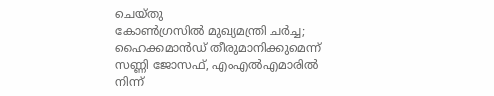ചെയ്തു
കോൺഗ്രസിൽ മുഖ്യമന്ത്രി ചർച്ച; ഹൈക്കമാൻഡ് തീരുമാനിക്കുമെന്ന് സണ്ണി ജോസഫ്, എംഎൽഎമാരിൽ നിന്ന്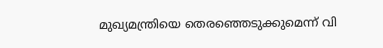മുഖ്യമന്ത്രിയെ തെരഞ്ഞെടുക്കുമെന്ന് വി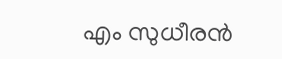എം സുധീരൻ